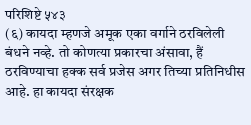परिशिष्टे ५४३
(६) कायदा म्हणजे अमूक एका वर्गाने ठरविलेली बंधने नव्हे. तो कोणत्या प्रकारचा अंसावा, हैं ठरविण्याचा हक्क सर्व प्रजेस अगर तिच्या प्रतिनिधीस आहे. हा कायदा संरक्षक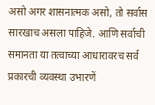असो अगर शासनात्मक असो, तो सर्वास सारखाच असला पाहिजे. आणि सर्वाची समानता या तत्वाच्या आधारावरच सर्व प्रकारची व्यवस्था उभारणें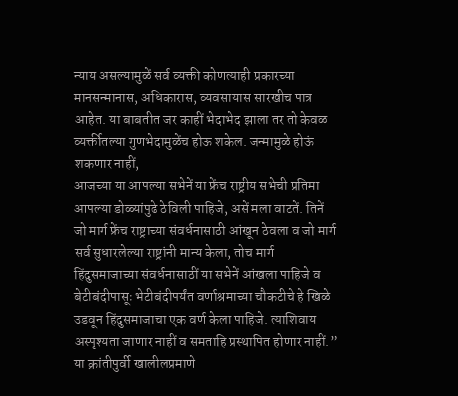न्याय असल्यामुळें सर्व व्यक्ती कोणत्याही प्रकारच्या मानसन्मानास, अधिकारास, व्यवसायास सारखीच पात्र आहेत. या बाबतीत जर काहीं भेदाभेद झाला तर तो केवळ व्यर्क्तीतल्या गुणभेदामुळेंच होऊ शकेल. जन्मामुळे होऊं शकणार नाहीं,
आजच्या या आपल्या सभेनें या फ्रेंच राष्ट्रीय सभेची प्रतिमा आपल्या डोळ्यांपुढे ठेविली पाहिजे, असें मला वाटतें. तिनें जो मार्ग फ्रेंच राष्ट्राच्या संवर्धनासाठी आंखून ठेवला व जो मार्ग सर्व सुधारलेल्या राष्ट्रांनी मान्य केला, तोच मार्ग हिंदुसमाजाच्या संवर्धनासाठीं या सभेनें आंखला पाहिजे व बेटीबंदीपासूः भेटीबंदीपर्यंत वर्णाश्रमाच्या चौकटीचे हे खिळे उडवून हिंदुसमाजाचा एक वर्ण केला पाहिजे. त्याशिवाय अस्पृश्यता जाणार नाहीं व समताहि प्रस्थापित होणार नाहीं.”
या क्रांतीपुर्वी खालीलप्रमाणे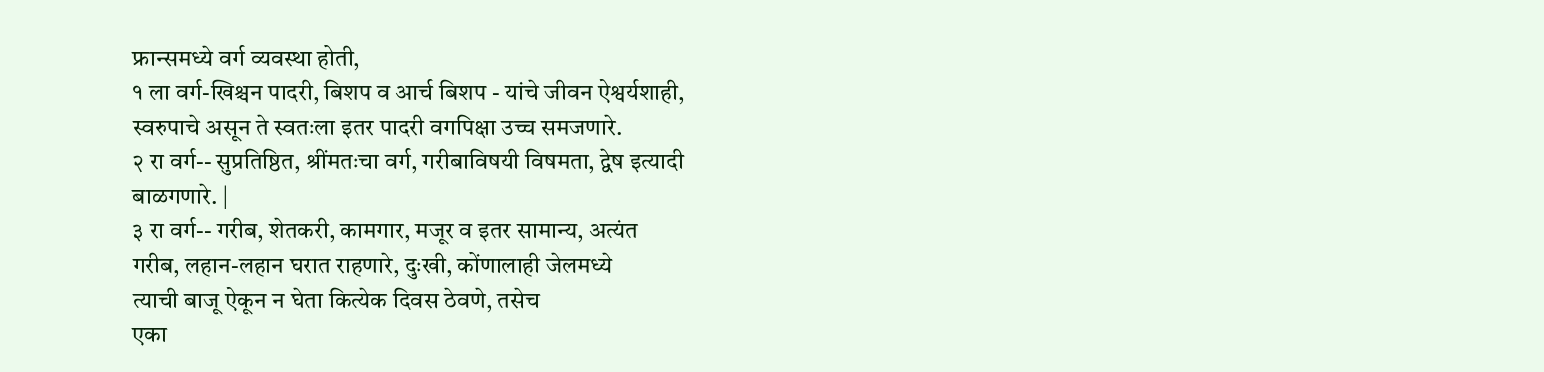फ्रान्समध्ये वर्ग व्यवस्था होती,
१ ला वर्ग-खिश्चन पादरी, बिशप व आर्च बिशप - यांचे जीवन ऐश्वर्यशाही,
स्वरुपाचे असून ते स्वतःला इतर पादरी वगपिक्षा उच्च समजणारे.
२ रा वर्ग-- सुप्रतिष्ठित, श्रींमतःचा वर्ग, गरीबाविषयी विषमता, द्वेष इत्यादी
बाळगणारे. |
३ रा वर्ग-- गरीब, शेतकरी, कामगार, मजूर व इतर सामान्य, अत्यंत
गरीब, लहान-लहान घरात राहणारे, दुःखी, कोंणालाही जेलमध्ये
त्याची बाजू ऐकून न घेता कित्येक दिवस ठेवणे, तसेच
एका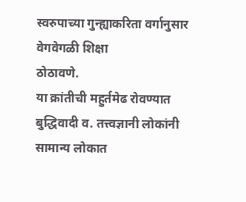स्वरुपाच्या गुन्ह्याकरिता वर्गानुसार वेगवेगळी शिक्षा
ठोठावणे.
या क्रांतीची महुर्तमेढ रोवण्यात बुद्धिवादी व. तत्त्वज्ञानी लोकांनी सामान्य लोकात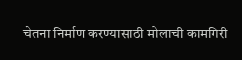चेतना निर्माण करण्यासाठी मोलाची कामगिरी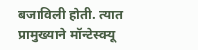बजाविली होती. त्यात प्रामुख्याने मॉन्टेस्क्यू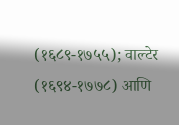(१६८९-१७५५); वाल्टेर (१६९४-१७७८) आणि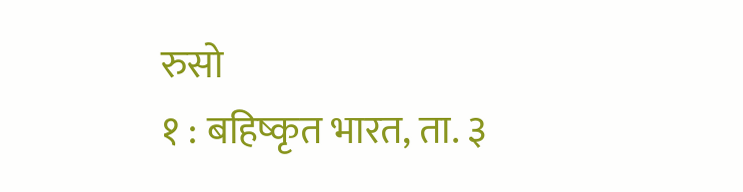रुसो
१ : बहिष्कृत भारत, ता. ३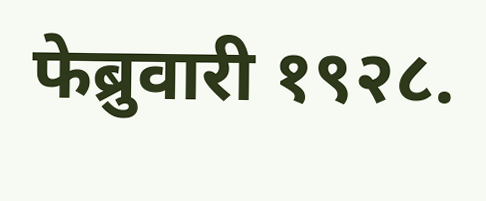फेब्रुवारी १९२८.